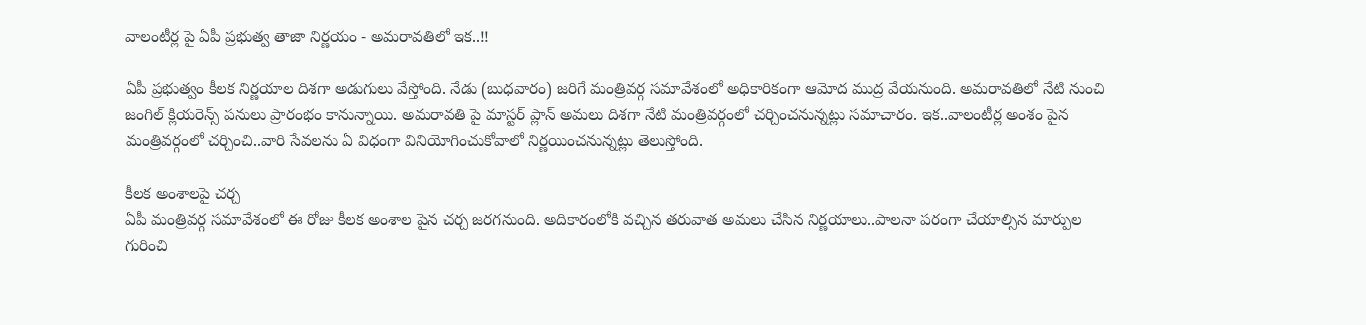వాలంటీర్ల పై ఏపీ ప్రభుత్వ తాజా నిర్ణయం - అమరావతిలో ఇక..!!

ఏపీ ప్రభుత్వం కీలక నిర్ణయాల దిశగా అడుగులు వేస్తోంది. నేడు (బుధవారం) జరిగే మంత్రివర్గ సమావేశంలో అధికారికంగా ఆమోద ముద్ర వేయనుంది. అమరావతిలో నేటి నుంచి జంగిల్ క్లియరెన్స్ పనులు ప్రారంభం కానున్నాయి. అమరావతి పై మాస్టర్ ప్లాన్ అమలు దిశగా నేటి మంత్రివర్గంలో చర్చించనున్నట్లు సమాచారం. ఇక..వాలంటీర్ల అంశం పైన మంత్రివర్గంలో చర్చించి..వారి సేవలను ఏ విధంగా వినియోగించుకోవాలో నిర్ణయించనున్నట్లు తెలుస్తోంది.

కీలక అంశాలపై చర్చ
ఏపీ మంత్రివర్గ సమావేశంలో ఈ రోజు కీలక అంశాల పైన చర్చ జరగనుంది. అదికారంలోకి వచ్చిన తరువాత అమలు చేసిన నిర్ణయాలు..పాలనా పరంగా చేయాల్సిన మార్పుల గురించి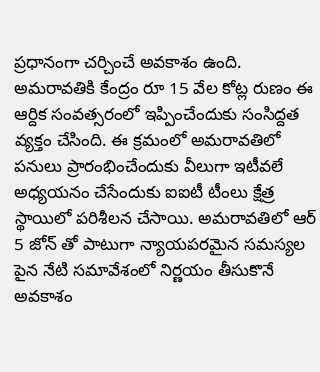ప్రధానంగా చర్చించే అవకాశం ఉంది. అమరావతికి కేంద్రం రూ 15 వేల కోట్ల రుణం ఈ ఆర్దిక సంవత్సరంలో ఇప్పించేందుకు సంసిద్దత వ్యక్తం చేసింది. ఈ క్రమంలో అమరావతిలో పనులు ప్రారంభించేందుకు వీలుగా ఇటీవలే అధ్యయనం చేసేందుకు ఐఐటీ టీంలు క్షేత్ర స్థాయిలో పరిశీలన చేసాయి. అమరావతిలో ఆర్ 5 జోన్ తో పాటుగా న్యాయపరమైన సమస్యల పైన నేటి సమావేశంలో నిర్ణయం తీసుకొనే అవకాశం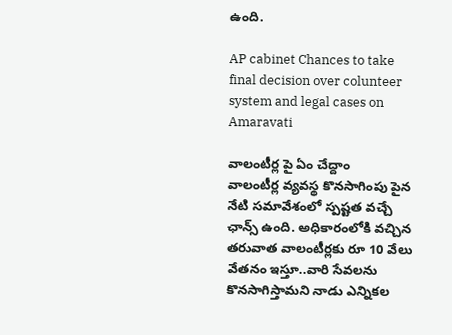ఉంది.

AP cabinet Chances to take final decision over colunteer system and legal cases on Amaravati

వాలంటీర్ల పై ఏం చేద్దాం
వాలంటీర్ల వ్యవస్థ కొనసాగింపు పైన నేటి సమావేశంలో స్పష్టత వచ్చే ఛాన్స్ ఉంది. అధికారంలోకి వచ్చిన తరువాత వాలంటీర్లకు రూ 10 వేలు వేతనం ఇస్తూ..వారి సేవలను కొనసాగిస్తామని నాడు ఎన్నికల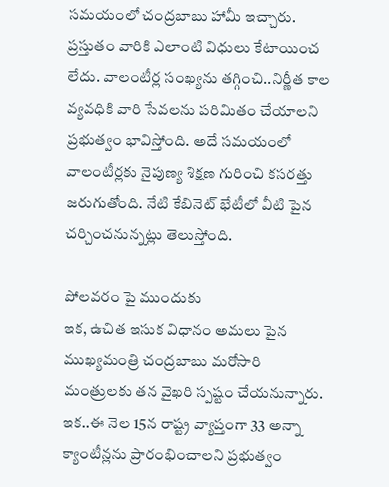సమయంలో చంద్రబాబు హామీ ఇచ్చారు. ప్రస్తుతం వారికి ఎలాంటి విధులు కేటాయించ లేదు. వాలంటీర్ల సంఖ్యను తగ్గించి..నిర్ణీత కాల వ్యవధికి వారి సేవలను పరిమితం చేయాలని ప్రభుత్వం భావిస్తోంది. అదే సమయంలో వాలంటీర్లకు నైపుణ్య శిక్షణ గురించి కసరత్తు జరుగుతోంది. నేటి కేబినెట్ భేటీలో వీటి పైన చర్చించనున్నట్లు తెలుస్తోంది.

పోలవరం పై ముందుకు
ఇక, ఉచిత ఇసుక విధానం అమలు పైన ముఖ్యమంత్రి చంద్రబాబు మరోసారి మంత్రులకు తన వైఖరి స్పష్టం చేయనున్నారు. ఇక..ఈ నెల 15న రాష్ట్ర వ్యాప్తంగా 33 అన్నా క్యాంటీన్లను ప్రారంభించాలని ప్రభుత్వం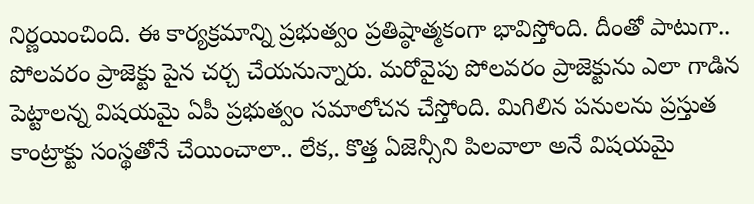నిర్ణయించింది. ఈ కార్యక్రమాన్ని ప్రభుత్వం ప్రతిష్ఠాత్మకంగా భావిస్తోంది. దీంతో పాటుగా.. పోలవరం ప్రాజెక్టు పైన చర్చ చేయనున్నారు. మరోవైపు పోలవరం ప్రాజెక్టును ఎలా గాడిన పెట్టాలన్న విషయమై ఏపీ ప్రభుత్వం సమాలోచన చేస్తోంది. మిగిలిన పనులను ప్రస్తుత కాంట్రాక్టు సంస్థతోనే చేయించాలా.. లేక,. కొత్త ఏజెన్సీని పిలవాలా అనే విషయమై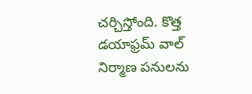చర్చిస్తోంది. కొత్త డయాఫ్రమ్‌ వాల్‌ నిర్మాణ పనులను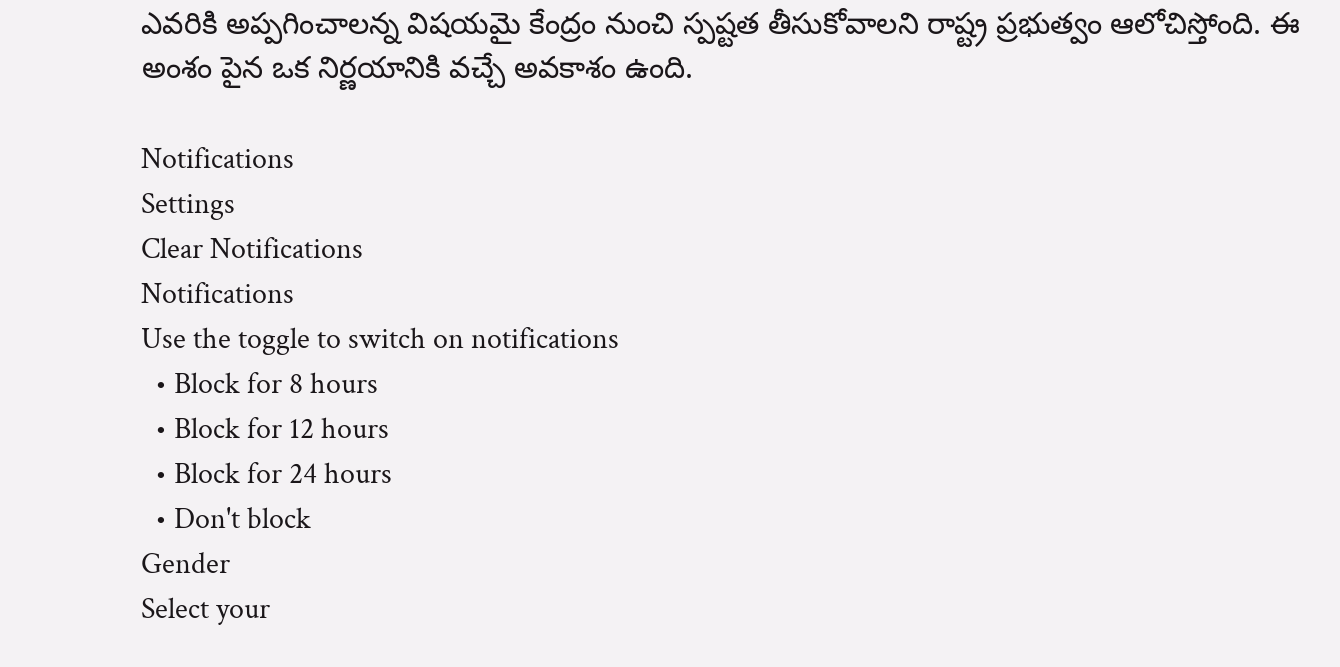ఎవరికి అప్పగించాలన్న విషయమై కేంద్రం నుంచి స్పష్టత తీసుకోవాలని రాష్ట్ర ప్రభుత్వం ఆలోచిస్తోంది. ఈ అంశం పైన ఒక నిర్ణయానికి వచ్చే అవకాశం ఉంది.

Notifications
Settings
Clear Notifications
Notifications
Use the toggle to switch on notifications
  • Block for 8 hours
  • Block for 12 hours
  • Block for 24 hours
  • Don't block
Gender
Select your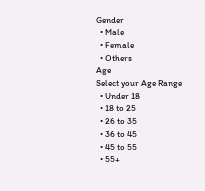Gender
  • Male
  • Female
  • Others
Age
Select your Age Range
  • Under 18
  • 18 to 25
  • 26 to 35
  • 36 to 45
  • 45 to 55
  • 55+